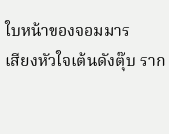ใบหน้าของจอมมาร
เสียงหัวใจเต้นดังตุ๊บ ราก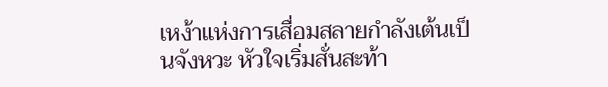เหง้าแห่งการเสื่อมสลายกำลังเต้นเป็นจังหวะ หัวใจเริ่มสั่นสะท้า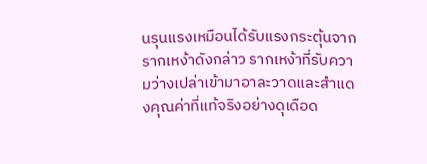นรุนแรงเหมือนได้รับแรงกระตุ้นจากรากเหง้าดังกล่าว รากเหง้าที่รับความว่างเปล่าเข้ามาอาละวาดและสำแดงคุณค่าที่แท้จริงอย่างดุเดือด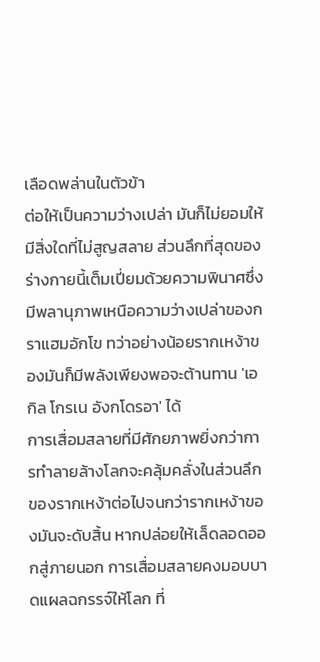เลือดพล่านในตัวข้า
ต่อให้เป็นความว่างเปล่า มันก็ไม่ยอมให้มีสิ่งใดที่ไม่สูญสลาย ส่วนลึกที่สุดของร่างกายนี้เต็มเปี่ยมด้วยความพินาศซึ่งมีพลานุภาพเหนือความว่างเปล่าของกราแฮมอักโข ทว่าอย่างน้อยรากเหง้าของมันก็มีพลังเพียงพอจะต้านทาน 'เอกิล โกรเน อังกโดรอา' ได้
การเสื่อมสลายที่มีศักยภาพยิ่งกว่าการทำลายล้างโลกจะคลุ้มคลั่งในส่วนลึกของรากเหง้าต่อไปจนกว่ารากเหง้าของมันจะดับสิ้น หากปล่อยให้เล็ดลอดออกสู่ภายนอก การเสื่อมสลายคงมอบบาดแผลฉกรรจ์ให้โลก ที่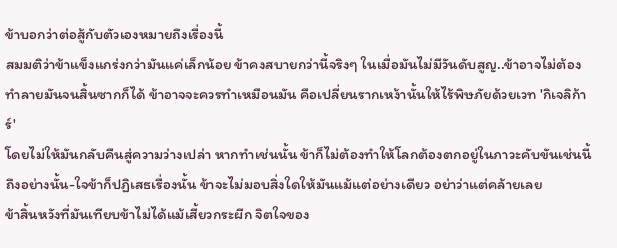ข้าบอกว่าต่อสู้กับตัวเองหมายถึงเรื่องนี้
สมมติว่าข้าแข็งแกร่งกว่ามันแค่เล็กน้อย ข้าคงสบายกว่านี้จริงๆ ในเมื่อมันไม่มีวันดับสูญ..ข้าอาจไม่ต้องทำลายมันจนสิ้นซากก็ได้ ข้าอาจจะควรทำเหมือนมัน คือเปลี่ยนรากเหง้านั้นให้ไร้พิษภัยด้วยเวท 'กิเจลิก้าร์'
โดยไม่ให้มันกลับคืนสู่ความว่างเปล่า หากทำเช่นนั้น ข้าก็ไม่ต้องทำให้โลกต้องตกอยู่ในภาวะคับขันเช่นนี้ ถึงอย่างนั้น-ใจข้าก็ปฏิเสธเรื่องนั้น ข้าจะไม่มอบสิ่งใดให้มันแม้แต่อย่างเดียว อย่าว่าแต่คล้ายเลย
ข้าสิ้นหวังที่มันเทียบข้าไม่ได้แม้เสี้ยวกระผีก จิตใจของ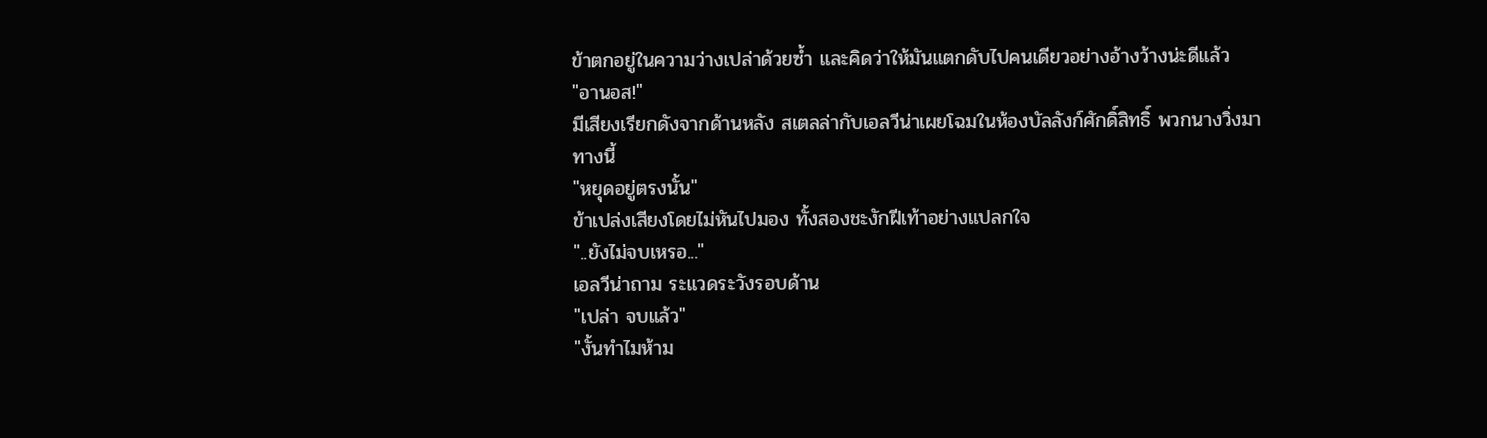ข้าตกอยู่ในความว่างเปล่าด้วยซ้ำ และคิดว่าให้มันแตกดับไปคนเดียวอย่างอ้างว้างน่ะดีแล้ว
"อานอส!"
มีเสียงเรียกดังจากด้านหลัง สเตลล่ากับเอลวีน่าเผยโฉมในห้องบัลลังก์ศักดิ์สิทธิ์ พวกนางวิ่งมาทางนี้
"หยุดอยู่ตรงนั้น"
ข้าเปล่งเสียงโดยไม่หันไปมอง ทั้งสองชะงักฝีเท้าอย่างแปลกใจ
"..ยังไม่จบเหรอ..."
เอลวีน่าถาม ระแวดระวังรอบด้าน
"เปล่า จบแล้ว"
"งั้นทำไมห้าม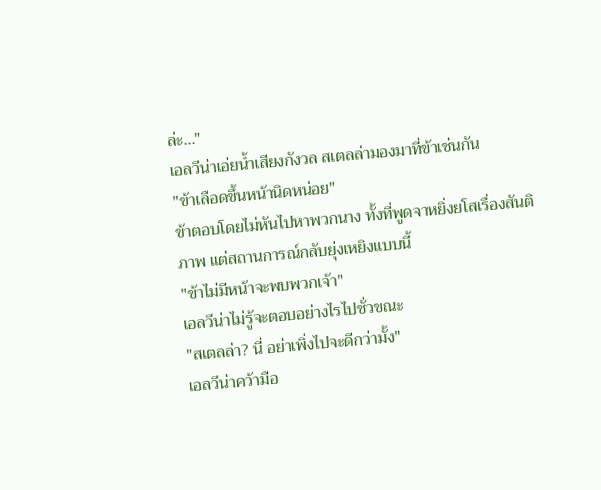ล่ะ..."
เอลวีน่าเอ่ยน้ำเสียงกังวล สเตลล่ามองมาที่ข้าเช่นกัน
"ข้าเลือดขึ้นหน้านิดหน่อย"
ข้าตอบโดยไม่หันไปหาพวกนาง ทั้งที่พูดจาหยิ่งยโสเรื่องสันติภาพ แต่สถานการณ์กลับยุ่งเหยิงแบบนี้
"ข้าไม่มีหน้าจะพบพวกเจ้า"
เอลวีน่าไม่รู้จะตอบอย่างไรไปชั่วขณะ
"สเตลล่า? นี่ อย่าเพิ่งไปจะดีกว่ามั้ง"
เอลวีน่าคว้ามือ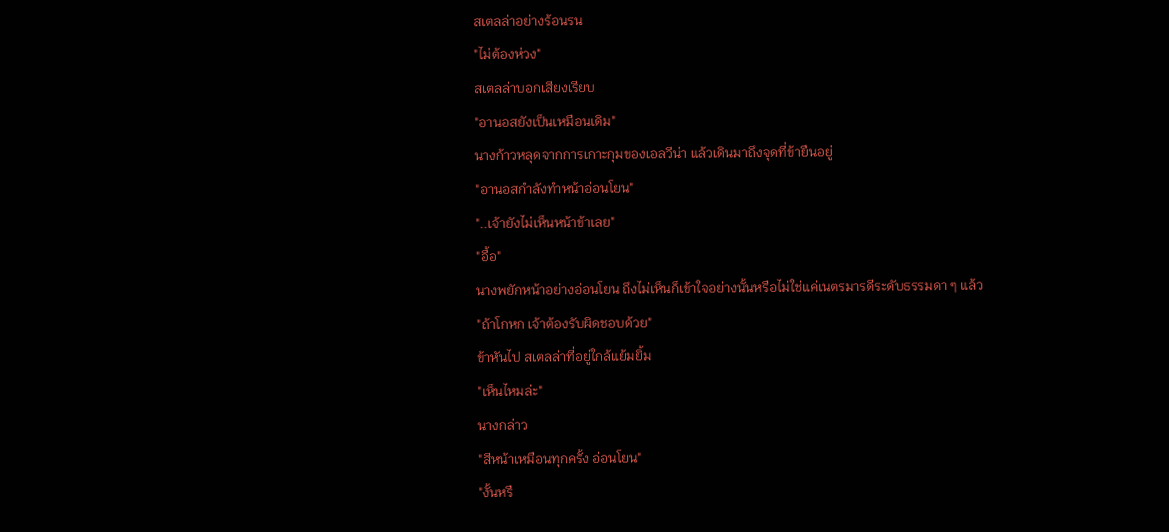สเตลล่าอย่างร้อนรน
"ไม่ต้องห่วง"
สเตลล่าบอกเสียงเรียบ
"อานอสยังเป็นเหมือนเดิม"
นางก้าวหลุดจากการเกาะกุมของเอลวีน่า แล้วเดินมาถึงจุดที่ข้ายืนอยู่
"อานอสกำลังทำหน้าอ่อนโยน"
"..เจ้ายังไม่เห็นหน้าข้าเลย"
"อื้อ"
นางพยักหน้าอย่างอ่อนโยน ถึงไม่เห็นก็เข้าใจอย่างนั้นหรือไม่ใช่แค่เนตรมารดีระดับธรรมดา ๆ แล้ว
"ถ้าโกหก เจ้าต้องรับผิดชอบด้วย"
ข้าหันไป สเตลล่าที่อยู่ใกล้แย้มยิ้ม
"เห็นไหมล่ะ"
นางกล่าว
"สีหน้าเหมือนทุกครั้ง อ่อนโยน"
"งั้นหรื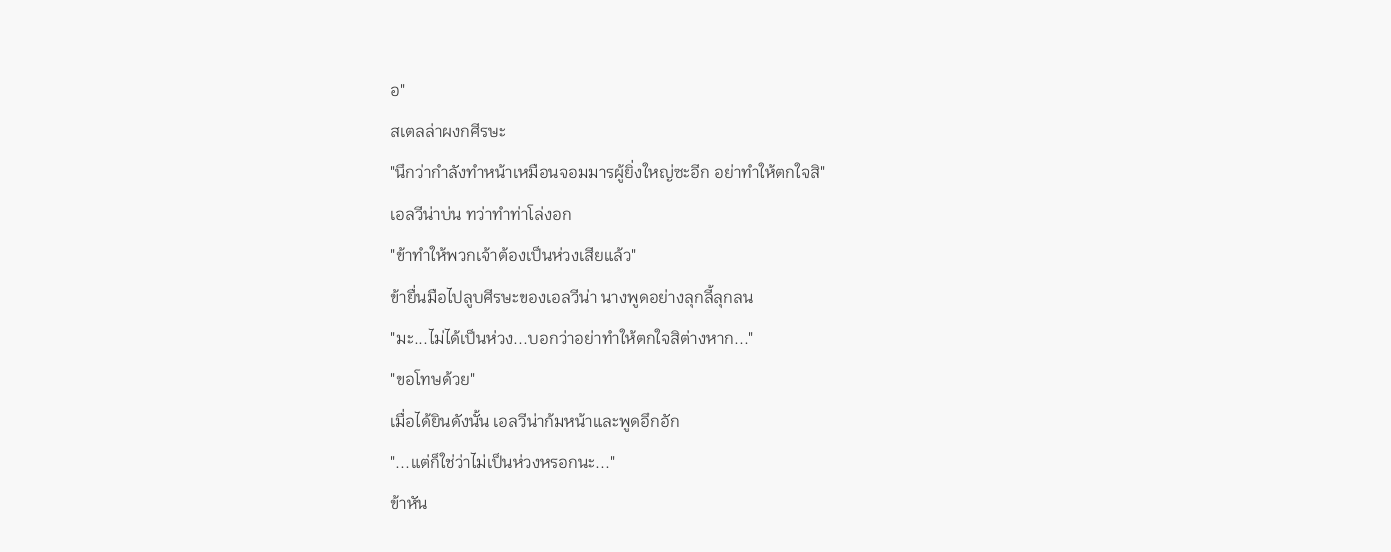อ"
สเตลล่าผงกศีรษะ
"นึกว่ากำลังทำหน้าเหมือนจอมมารผู้ยิ่งใหญ่ซะอีก อย่าทำให้ตกใจสิ"
เอลวีน่าบ่น ทว่าทำท่าโล่งอก
"ข้าทำให้พวกเจ้าต้องเป็นห่วงเสียแล้ว"
ข้ายื่นมือไปลูบศีรษะของเอลวีน่า นางพูดอย่างลุกลี้ลุกลน
"มะ...ไม่ได้เป็นห่วง...บอกว่าอย่าทำให้ตกใจสิต่างหาก..."
"ขอโทษด้วย"
เมื่อได้ยินดังนั้น เอลวีน่าก้มหน้าและพูดอึกอัก
"...แต่ก็ใช่ว่าไม่เป็นห่วงหรอกนะ..."
ข้าหัน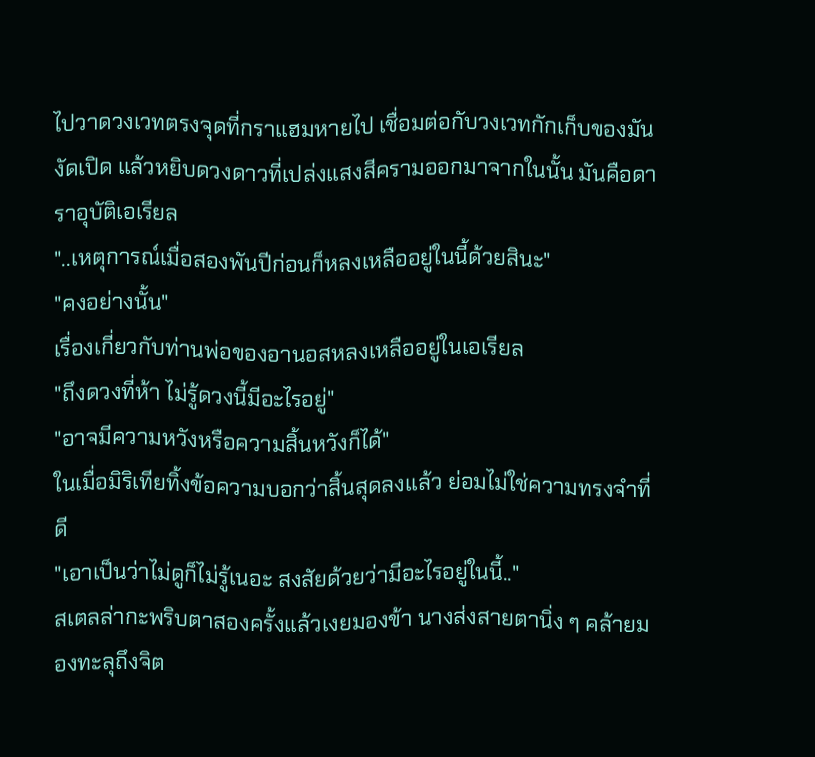ไปวาดวงเวทตรงจุดที่กราแฮมหายไป เชื่อมต่อกับวงเวทกักเก็บของมัน งัดเปิด แล้วหยิบดวงดาวที่เปล่งแสงสีครามออกมาจากในนั้น มันคือดาราอุบัติเอเรียล
"..เหตุการณ์เมื่อสองพันปีก่อนก็หลงเหลืออยู่ในนี้ด้วยสินะ"
"คงอย่างนั้น"
เรื่องเกี่ยวกับท่านพ่อของอานอสหลงเหลืออยู่ในเอเรียล
"ถึงดวงที่ห้า ไม่รู้ดวงนี้มีอะไรอยู่"
"อาจมีความหวังหรือความสิ้นหวังก็ได้"
ในเมื่อมิริเทียทิ้งข้อความบอกว่าสิ้นสุดลงแล้ว ย่อมไม่ใช่ความทรงจำที่ดี
"เอาเป็นว่าไม่ดูก็ไม่รู้เนอะ สงสัยด้วยว่ามีอะไรอยู่ในนี้.."
สเตลล่ากะพริบตาสองครั้งแล้วเงยมองข้า นางส่งสายตานิ่ง ๆ คล้ายมองทะลุถึงจิต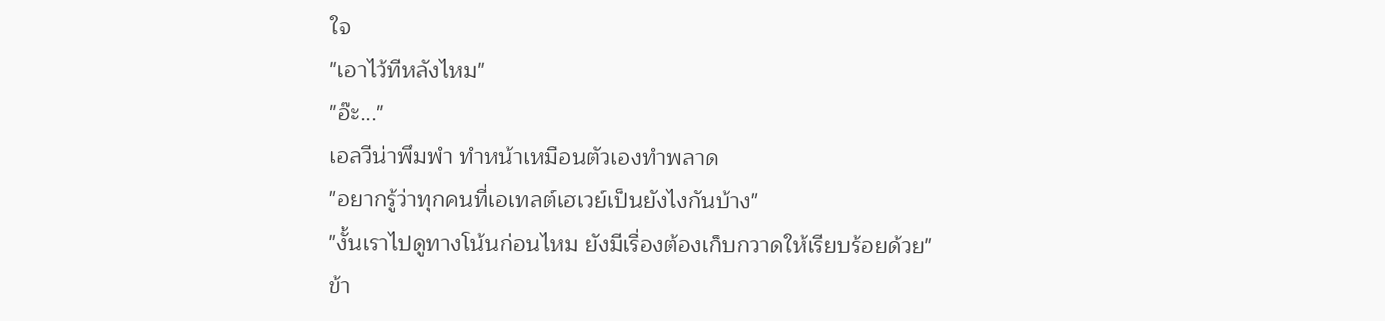ใจ
"เอาไว้ทีหลังไหม"
"อ๊ะ..."
เอลวีน่าพึมพำ ทำหน้าเหมือนตัวเองทำพลาด
"อยากรู้ว่าทุกคนที่เอเทลต์เฮเวย์เป็นยังไงกันบ้าง"
"งั้นเราไปดูทางโน้นก่อนไหม ยังมีเรื่องต้องเก็บกวาดให้เรียบร้อยด้วย"
ข้า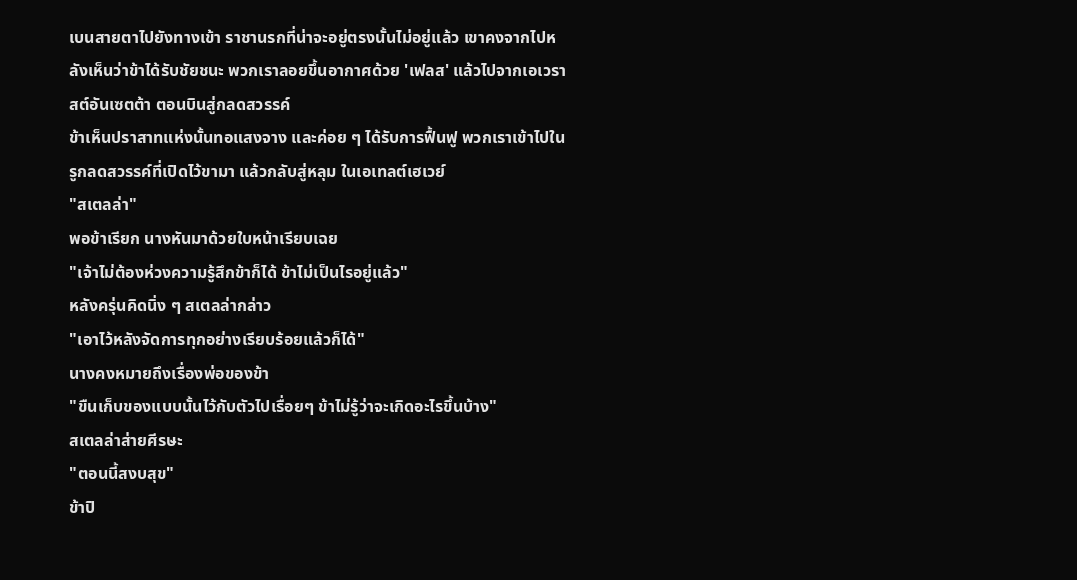เบนสายตาไปยังทางเข้า ราชานรกที่น่าจะอยู่ตรงนั้นไม่อยู่แล้ว เขาคงจากไปหลังเห็นว่าข้าได้รับชัยชนะ พวกเราลอยขึ้นอากาศด้วย 'เฟลส' แล้วไปจากเอเวราสต์อันเซตต้า ตอนบินสู่กลดสวรรค์
ข้าเห็นปราสาทแห่งนั้นทอแสงจาง และค่อย ๆ ได้รับการฟื้นฟู พวกเราเข้าไปในรูกลดสวรรค์ที่เปิดไว้ขามา แล้วกลับสู่หลุม ในเอเทลต์เฮเวย์
"สเตลล่า"
พอข้าเรียก นางหันมาด้วยใบหน้าเรียบเฉย
"เจ้าไม่ต้องห่วงความรู้สึกข้าก็ได้ ข้าไม่เป็นไรอยู่แล้ว"
หลังครุ่นคิดนิ่ง ๆ สเตลล่ากล่าว
"เอาไว้หลังจัดการทุกอย่างเรียบร้อยแล้วก็ได้"
นางคงหมายถึงเรื่องพ่อของข้า
"ขืนเก็บของแบบนั้นไว้กับตัวไปเรื่อยๆ ข้าไม่รู้ว่าจะเกิดอะไรขึ้นบ้าง"
สเตลล่าส่ายศีรษะ
"ตอนนี้สงบสุข"
ข้าปิ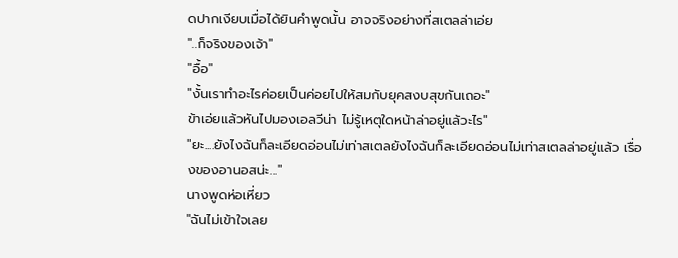ดปากเงียบเมื่อได้ยินคำพูดนั้น อาจจริงอย่างที่สเตลล่าเอ่ย
"..ก็จริงของเจ้า"
"อื้อ"
"งั้นเราทำอะไรค่อยเป็นค่อยไปให้สมกับยุคสงบสุขกันเถอะ"
ข้าเอ่ยแล้วหันไปมองเอลวีน่า ไม่รู้เหตุใดหน้าล่าอยู่แล้วะไร"
"ยะ....ยังไงฉันก็ละเอียดอ่อนไม่เท่าสเตลยังไงฉันก็ละเอียดอ่อนไม่เท่าสเตลล่าอยู่แล้ว เรื่องของอานอสน่ะ..."
นางพูดห่อเหี่ยว
"ฉันไม่เข้าใจเลย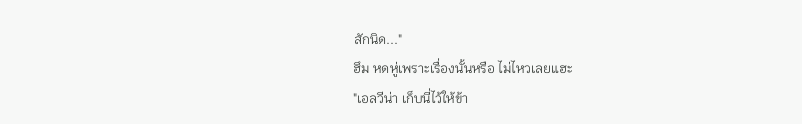สักนิด..."
ฮึม หดหู่เพราะเรื่องนั้นหรือ ไม่ไหวเลยแฮะ
"เอลวีน่า เก็บนี่ไว้ให้ข้า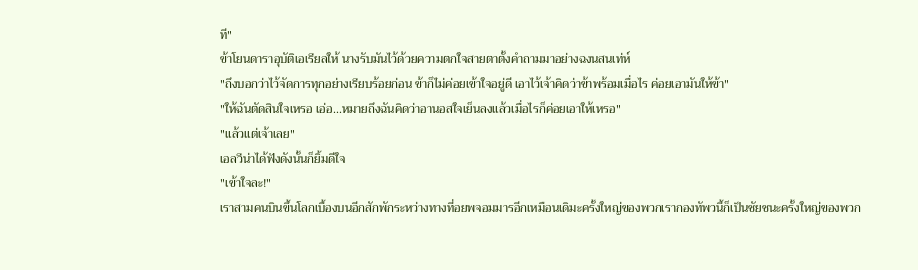ที"
ข้าโยนดาราอุบัติเอเรียลให้ นางรับมันไว้ด้วยความตกใจสายตาตั้งคำถามมาอย่างฉงนสนเท่ห์
"ถึงบอกว่าไว้จัดการทุกอย่างเรียบร้อยก่อน ข้าก็ไม่ค่อยเข้าใจอยู่ดี เอาไว้เจ้าคิดว่าข้าพร้อมเมื่อไร ค่อยเอามันให้ข้า"
"ให้ฉันตัดสินใจเหรอ เอ่อ...หมายถึงฉันคิดว่าอานอสใจเย็นลงแล้วเมื่อไรก็ค่อยเอาให้เหรอ"
"แล้วแต่เจ้าเลย"
เอลวีน่าได้ฟังดังนั้นก็ยิ้มดีใจ
"เข้าใจละ!"
เราสามคนบินขึ้นโลกเบื้องบนอีกสักพักระหว่างทางที่อยพจอมมารอีกเหมือนเดิมะครั้งใหญ่ของพวกเรากองทัพวนี้ก็เป็นชัยชนะครั้งใหญ่ของพวก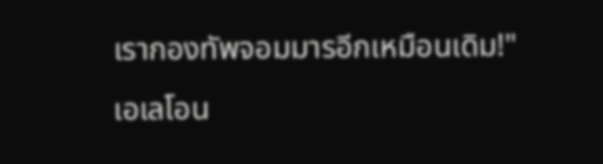เรากองทัพจอมมารอีกเหมือนเดิม!"
เอเลโอน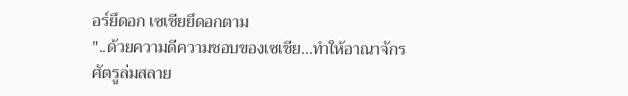อร์ยึดอก เซเชียยึดอกตาม
"..ด้วยความดีความชอบของเซเชีย...ทำให้อาณาจักรศัตรูล่มสลาย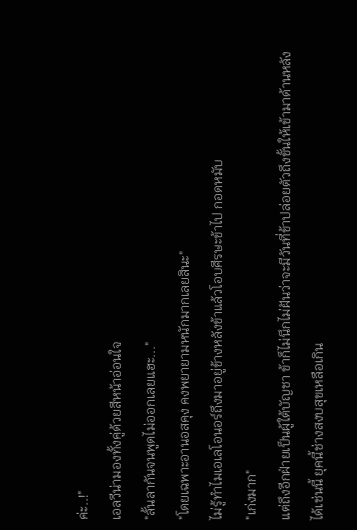ค่ะ..!"
เอลวีน่ามองทั้งคู่ด้วยสีหน้าอ่อนใจ
"ลั้นลากันจนพูดไม่ออกเลยแฮะ..."
"โดยเฉพาะอานอสคุง คงพยายามหนักมากเลยสินะ"
ไม่รู้ทำไมเอเลโอนอร์ถึงมาอยู่ข้างหลังข้าแล้วโอบศีรษะข้าไป กอดหมับ
"เก่งมาก"
แต่ถึงอีกฝ่ายเป็นผู้ใต้บัญชา ข้าก็ไม่นึกไม่ฝันว่าจะมีวันที่ข้าปล่อยตัวถึงขั้นให้เข้ามาด้านหลังได้เช่นนี้ ยุคนี้ช่างสงบสุขเหลือเกิน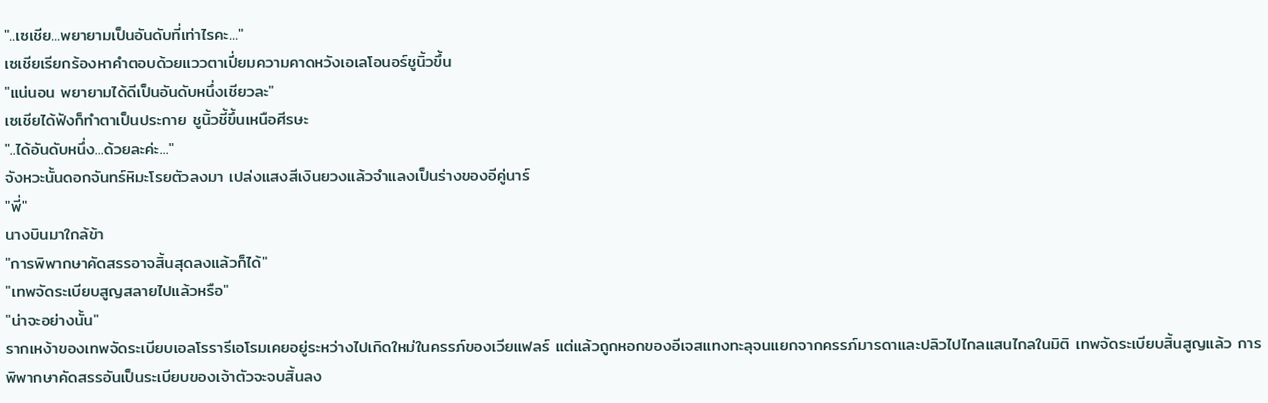"..เซเชีย...พยายามเป็นอันดับที่เท่าไรคะ..."
เซเชียเรียกร้องหาคำตอบด้วยแววตาเปี่ยมความคาดหวังเอเลโอนอร์ชูนิ้วขึ้น
"แน่นอน พยายามได้ดีเป็นอันดับหนึ่งเชียวละ"
เซเชียได้ฟังก็ทำตาเป็นประกาย ชูนิ้วชี้ขึ้นเหนือศีรษะ
"..ได้อันดับหนึ่ง...ด้วยละค่ะ..."
จังหวะนั้นดอกจันทร์หิมะโรยตัวลงมา เปล่งแสงสีเงินยวงแล้วจำแลงเป็นร่างของอีคู่นาร์
"พี่"
นางบินมาใกล้ข้า
"การพิพากษาคัดสรรอาจสิ้นสุดลงแล้วก็ได้"
"เทพจัดระเบียบสูญสลายไปแล้วหรือ"
"น่าจะอย่างนั้น"
รากเหง้าของเทพจัดระเบียบเอลโรรารีเอโรมเคยอยู่ระหว่างไปเกิดใหม่ในครรภ์ของเวียแฟลร์ แต่แล้วถูกหอกของอีเจสแทงทะลุจนแยกจากครรภ์มารดาและปลิวไปไกลแสนไกลในมิติ เทพจัดระเบียบสิ้นสูญแล้ว การพิพากษาคัดสรรอันเป็นระเบียบของเจ้าตัวจะจบสิ้นลง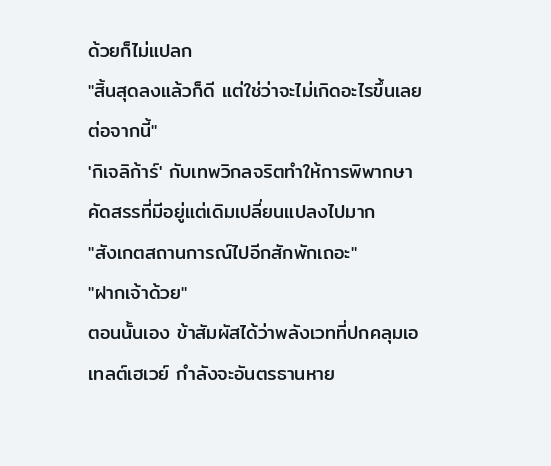ด้วยก็ไม่แปลก
"สิ้นสุดลงแล้วก็ดี แต่ใช่ว่าจะไม่เกิดอะไรขึ้นเลยต่อจากนี้"
'กิเจลิก้าร์' กับเทพวิกลจริตทำให้การพิพากษาคัดสรรที่มีอยู่แต่เดิมเปลี่ยนแปลงไปมาก
"สังเกตสถานการณ์ไปอีกสักพักเถอะ"
"ฝากเจ้าด้วย"
ตอนนั้นเอง ข้าสัมผัสได้ว่าพลังเวทที่ปกคลุมเอเทลต์เฮเวย์ กำลังจะอันตรธานหาย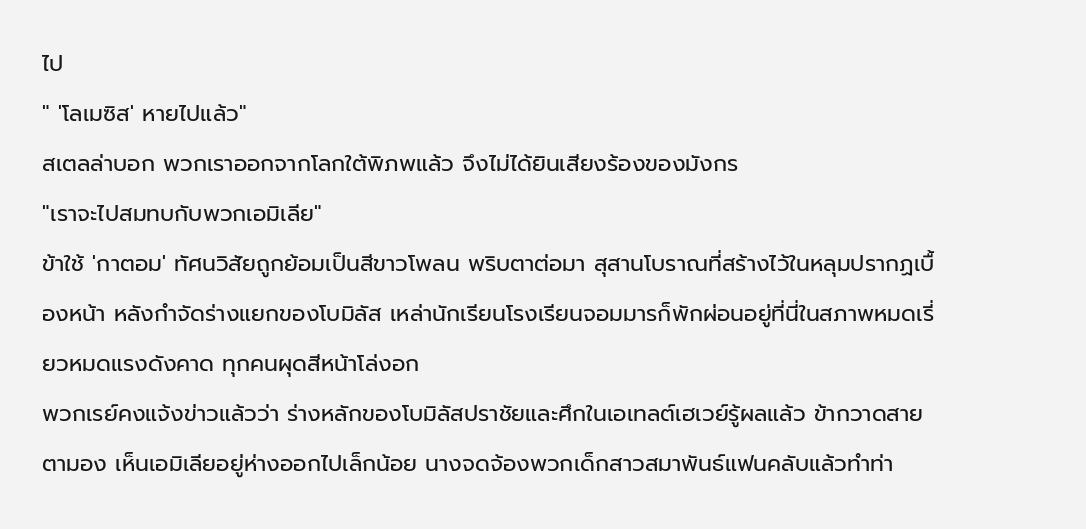ไป
" 'โลเมซิส' หายไปแล้ว"
สเตลล่าบอก พวกเราออกจากโลกใต้พิภพแล้ว จึงไม่ได้ยินเสียงร้องของมังกร
"เราจะไปสมทบกับพวกเอมิเลีย"
ข้าใช้ 'กาตอม' ทัศนวิสัยถูกย้อมเป็นสีขาวโพลน พริบตาต่อมา สุสานโบราณที่สร้างไว้ในหลุมปรากฏเบื้องหน้า หลังกำจัดร่างแยกของโบมิลัส เหล่านักเรียนโรงเรียนจอมมารก็พักผ่อนอยู่ที่นี่ในสภาพหมดเรี่ยวหมดแรงดังคาด ทุกคนผุดสีหน้าโล่งอก
พวกเรย์คงแจ้งข่าวแล้วว่า ร่างหลักของโบมิลัสปราชัยและศึกในเอเทลต์เฮเวย์รู้ผลแล้ว ข้ากวาดสายตามอง เห็นเอมิเลียอยู่ห่างออกไปเล็กน้อย นางจดจ้องพวกเด็กสาวสมาพันธ์แฟนคลับแล้วทำท่า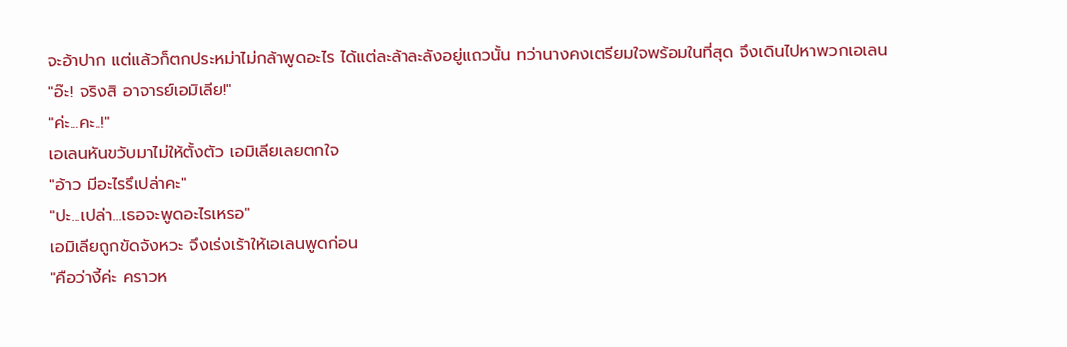จะอ้าปาก แต่แล้วก็ตกประหม่าไม่กล้าพูดอะไร ได้แต่ละล้าละลังอยู่แถวนั้น ทว่านางคงเตรียมใจพร้อมในที่สุด จึงเดินไปหาพวกเอเลน
"อ๊ะ! จริงสิ อาจารย์เอมิเลีย!"
"ค่ะ...คะ..!"
เอเลนหันขวับมาไม่ให้ตั้งตัว เอมิเลียเลยตกใจ
"อ้าว มีอะไรรึเปล่าคะ"
"ปะ...เปล่า...เธอจะพูดอะไรเหรอ"
เอมิเลียถูกขัดจังหวะ จึงเร่งเร้าให้เอเลนพูดก่อน
"คือว่างี้ค่ะ คราวห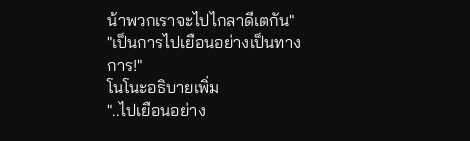น้าพวกเราจะไปไกลาดีเตกัน"
"เป็นการไปเยือนอย่างเป็นทางการ!"
โนโนะอธิบายเพิ่ม
"..ไปเยือนอย่าง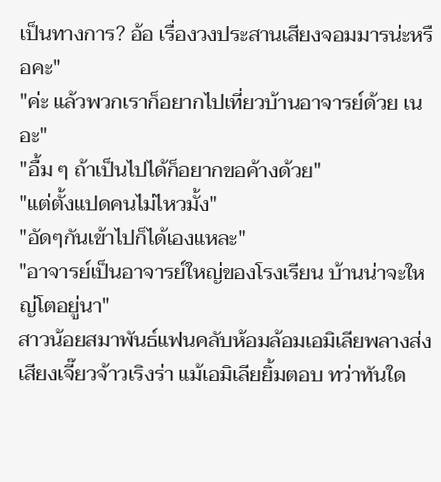เป็นทางการ? อ้อ เรื่องวงประสานเสียงจอมมารน่ะหรือคะ"
"ค่ะ แล้วพวกเราก็อยากไปเที่ยวบ้านอาจารย์ด้วย เนอะ"
"อื้ม ๆ ถ้าเป็นไปได้ก็อยากขอค้างด้วย"
"แต่ตั้งแปดคนไม่ไหวมั้ง"
"อัดๆกันเข้าไปก็ได้เองแหละ"
"อาจารย์เป็นอาจารย์ใหญ่ของโรงเรียน บ้านน่าจะใหญ่โตอยู่นา"
สาวน้อยสมาพันธ์แฟนคลับห้อมล้อมเอมิเลียพลางส่งเสียงเจี๊ยวจ้าวเริงร่า แม้เอมิเลียยิ้มตอบ ทว่าทันใด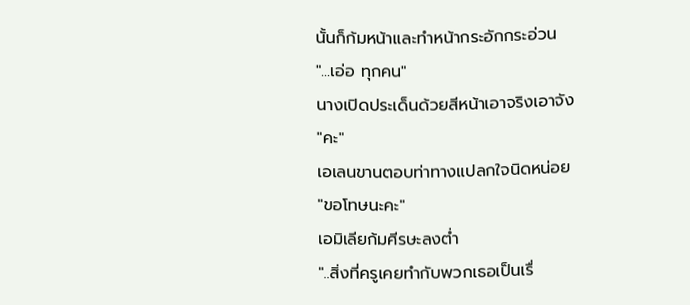นั้นก็ก้มหน้าและทำหน้ากระอักกระอ่วน
"...เอ่อ ทุกคน"
นางเปิดประเด็นด้วยสีหน้าเอาจริงเอาจัง
"คะ"
เอเลนขานตอบท่าทางแปลกใจนิดหน่อย
"ขอโทษนะคะ"
เอมิเลียก้มศีรษะลงต่ำ
"..สิ่งที่ครูเคยทำกับพวกเธอเป็นเรื่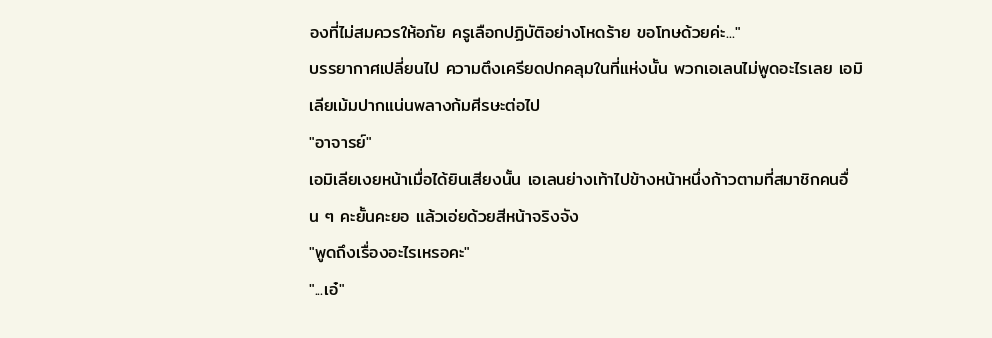องที่ไม่สมควรให้อภัย ครูเลือกปฏิบัติอย่างโหดร้าย ขอโทษด้วยค่ะ..."
บรรยากาศเปลี่ยนไป ความตึงเครียดปกคลุมในที่แห่งนั้น พวกเอเลนไม่พูดอะไรเลย เอมิเลียเม้มปากแน่นพลางก้มศีรษะต่อไป
"อาจารย์"
เอมิเลียเงยหน้าเมื่อได้ยินเสียงนั้น เอเลนย่างเท้าไปข้างหน้าหนึ่งก้าวตามที่สมาชิกคนอื่น ๆ คะยั้นคะยอ แล้วเอ่ยด้วยสีหน้าจริงจัง
"พูดถึงเรื่องอะไรเหรอคะ"
"...เอ๋"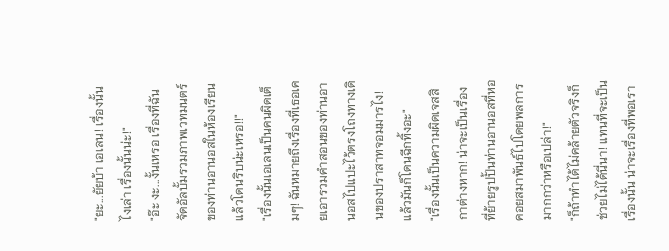"ยะ...ยัยบ้า เอเลน! เรื่องนั้นไงเล่า เรื่องนั้นน่ะ!"
"อ๊ะ งะ...งั้นเหรอ เรื่องที่ฉันจัดอัลบั้มรวมภาพเวทมนตร์ของท่านอานอสในห้องเรียนแล้วโดนริบน่ะเหรอ!!"
"เรื่องนั้นเอเลนเป็นคนผิดเต็มๆ! ฉันหมายถึงเรื่องที่เธอเคยเอารวมคำสอนของท่านอานอสไปแปะไว้ตรงโถงทางเดินของปราสาทจอมมารไง! แล้วมันก็โดนฉีกทิ้งอะ"
"เรื่องนั้นเป็นความผิดเจสสิกาต่างหาก! น่าจะเป็นเรื่องที่ย้ายรูปปั้นท่านอานอสที่หอคอยสมาพันธ์ไปโดยพลการมากกว่าหรือเปล่า!"
"ก็ถ้าทำได้ไม่คล้ายตัวจริงก็ช่วยไม่ได้นี่นา! แทนที่จะเป็นเรื่องนั้น น่าจะเรื่องที่พอเรา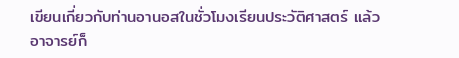เขียนเกี่ยวกับท่านอานอสในชั่วโมงเรียนประวัติศาสตร์ แล้วอาจารย์ก็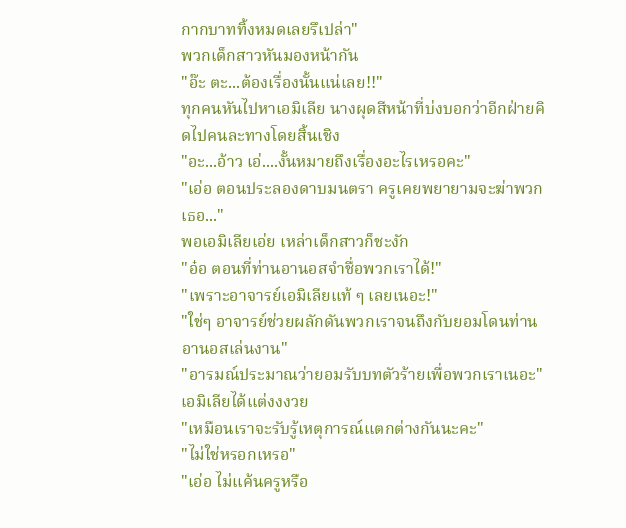กากบาททิ้งหมดเลยรึเปล่า"
พวกเด็กสาวหันมองหน้ากัน
"อ๊ะ ตะ...ต้องเรื่องนั้นแน่เลย!!"
ทุกคนหันไปหาเอมิเลีย นางผุดสีหน้าที่บ่งบอกว่าอีกฝ่ายคิดไปคนละทางโดยสิ้นเชิง
"อะ...อ้าว เอ่....งั้นหมายถึงเรื่องอะไรเหรอคะ"
"เอ่อ ตอนประลองดาบมนตรา ครูเคยพยายามจะฆ่าพวกเธอ..."
พอเอมิเลียเอ่ย เหล่าเด็กสาวก็ชะงัก
"อ๋อ ตอนที่ท่านอานอสจำชื่อพวกเราได้!"
"เพราะอาจารย์เอมิเลียแท้ ๆ เลยเนอะ!"
"ใช่ๆ อาจารย์ช่วยผลักดันพวกเราจนถึงกับยอมโดนท่านอานอสเล่นงาน"
"อารมณ์ประมาณว่ายอมรับบทตัวร้ายเพื่อพวกเราเนอะ"
เอมิเลียได้แต่งงงวย
"เหมือนเราจะรับรู้เหตุการณ์แตกต่างกันนะคะ"
"ไม่ใช่หรอกเหรอ"
"เอ่อ ไม่แค้นครูหรือ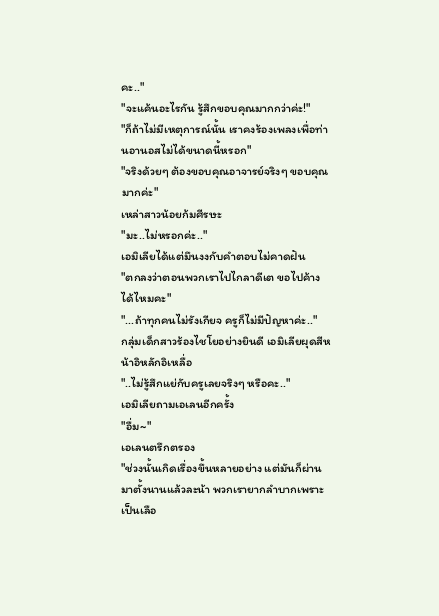คะ.."
"จะแค้นอะไรกัน รู้สึกขอบคุณมากกว่าค่ะ!"
"ก็ถ้าไม่มีเหตุการณ์นั้น เราคงร้องเพลงเพื่อท่านอานอสไม่ได้ขนาดนี้หรอก"
"จริงด้วยๆ ต้องขอบคุณอาจารย์จริงๆ ขอบคุณมากค่ะ"
เหล่าสาวน้อยก้มศีรษะ
"มะ..ไม่หรอกค่ะ.."
เอมิเลียได้แต่มึนงงกับคำตอบไม่คาดฝัน
"ตกลงว่าตอนพวกเราไปไกลาดีเต ขอไปค้างได้ไหมคะ"
"...ถ้าทุกคนไม่รังเกียจ ครูก็ไม่มีปัญหาค่ะ.."
กลุ่มเด็กสาวร้องไชโยอย่างยินดี เอมิเลียผุดสีหน้าอิหลักอิเหลื่อ
"..ไม่รู้สึกแย่กับครูเลยจริงๆ หรือคะ.."
เอมิเลียถามเอเลนอีกครั้ง
"อื่ม~"
เอเลนตรึกตรอง
"ช่วงนั้นเกิดเรื่องขึ้นหลายอย่าง แต่มันก็ผ่านมาตั้งนานแล้วละน้า พวกเรายากลำบากเพราะเป็นเลือ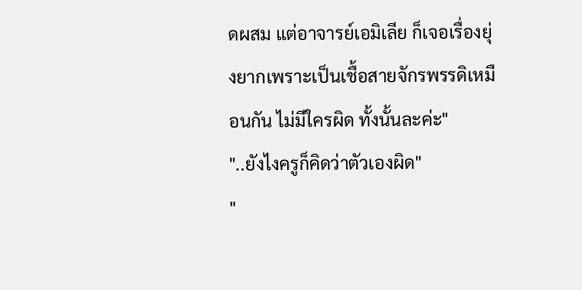ดผสม แต่อาจารย์เอมิเลีย ก็เจอเรื่องยุ่งยากเพราะเป็นเชื้อสายจักรพรรดิเหมือนกัน ไม่มีใครผิด ทั้งนั้นละค่ะ"
"..ยังไงครูก็คิดว่าตัวเองผิด"
"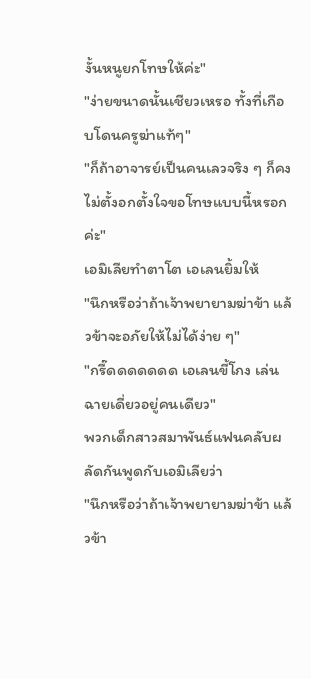งั้นหนูยกโทษให้ค่ะ"
"ง่ายขนาดนั้นเชียวเหรอ ทั้งที่เกือบโดนครูฆ่าแท้ๆ"
"ก็ถ้าอาจารย์เป็นคนเลวจริง ๆ ก็คงไม่ตั้งอกตั้งใจขอโทษแบบนี้หรอกค่ะ"
เอมิเลียทำตาโต เอเลนยิ้มให้
"นึกหรือว่าถ้าเจ้าพยายามฆ่าข้า แล้วข้าจะอภัยให้ไม่ได้ง่าย ๆ"
"กรี๊ดดดดดดด เอเลนขี้โกง เล่นฉายเดี่ยวอยู่คนเดียว"
พวกเด็กสาวสมาพันธ์แฟนคลับผลัดกันพูดกับเอมิเลียว่า
"นึกหรือว่าถ้าเจ้าพยายามฆ่าข้า แล้วข้า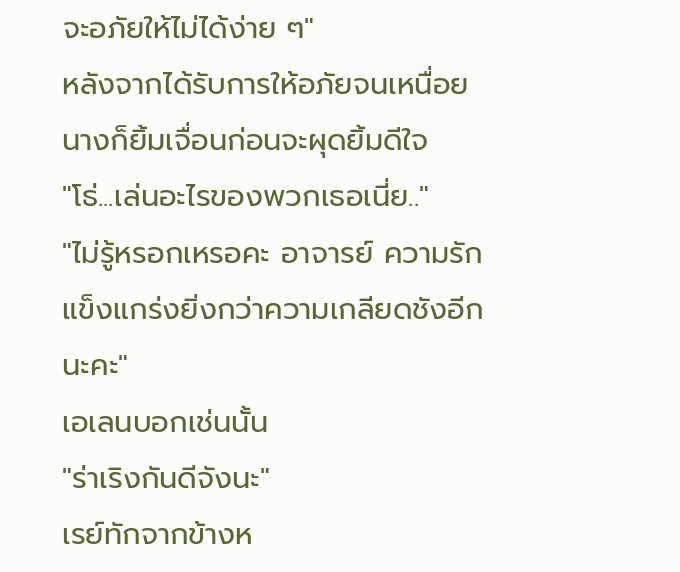จะอภัยให้ไม่ได้ง่าย ๆ"
หลังจากได้รับการให้อภัยจนเหนื่อย นางก็ยิ้มเจื่อนก่อนจะผุดยิ้มดีใจ
"โธ่...เล่นอะไรของพวกเธอเนี่ย.."
"ไม่รู้หรอกเหรอคะ อาจารย์ ความรักแข็งแกร่งยิ่งกว่าความเกลียดชังอีกนะคะ"
เอเลนบอกเช่นนั้น
"ร่าเริงกันดีจังนะ"
เรย์ทักจากข้างห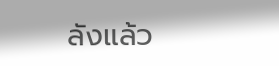ลังแล้ว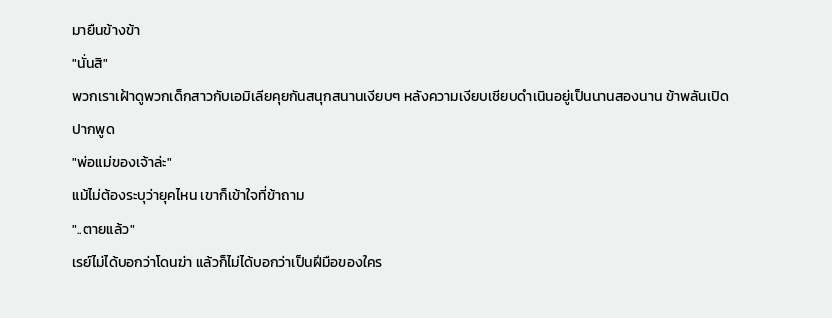มายืนข้างข้า
"นั่นสิ"
พวกเราเฝ้าดูพวกเด็กสาวกับเอมิเลียคุยกันสนุกสนานเงียบๆ หลังความเงียบเชียบดำเนินอยู่เป็นนานสองนาน ข้าพลันเปิดปากพูด
"พ่อแม่ของเจ้าล่ะ"
แม้ไม่ต้องระบุว่ายุคไหน เขาก็เข้าใจที่ข้าถาม
"..ตายแล้ว"
เรย์ไม่ได้บอกว่าโดนฆ่า แล้วก็ไม่ได้บอกว่าเป็นฝีมือของใคร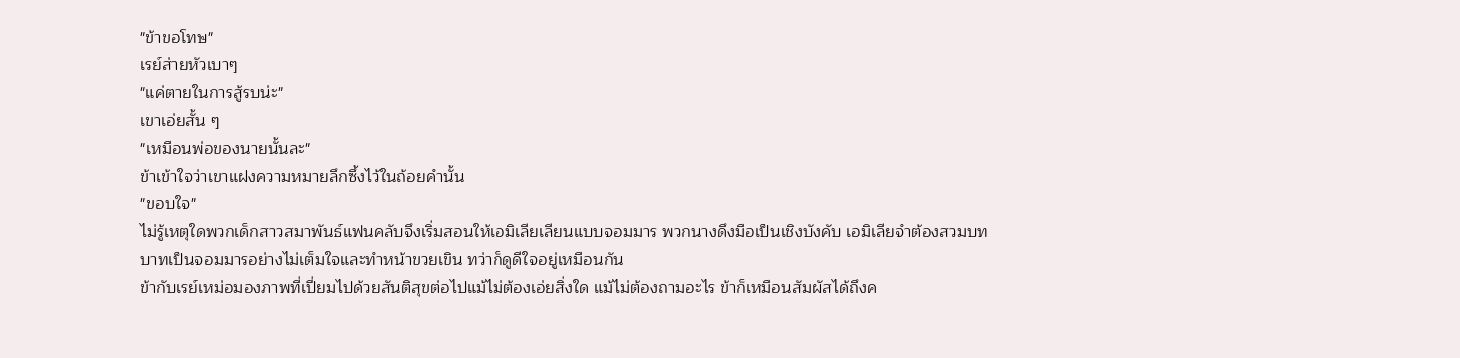"ข้าขอโทษ"
เรย์ส่ายหัวเบาๆ
"แค่ตายในการสู้รบน่ะ"
เขาเอ่ยสั้น ๆ
"เหมือนพ่อของนายนั้นละ"
ข้าเข้าใจว่าเขาแฝงความหมายลึกซึ้งไว้ในถ้อยคำนั้น
"ขอบใจ"
ไม่รู้เหตุใดพวกเด็กสาวสมาพันธ์แฟนคลับจึงเริ่มสอนให้เอมิเลียเลียนแบบจอมมาร พวกนางดึงมือเป็นเชิงบังคับ เอมิเลียจำต้องสวมบทบาทเป็นจอมมารอย่างไม่เต็มใจและทำหน้าขวยเขิน ทว่าก็ดูดีใจอยู่เหมือนกัน
ข้ากับเรย์เหม่อมองภาพที่เปี่ยมไปด้วยสันติสุขต่อไปแม้ไม่ต้องเอ่ยสิ่งใด แม้ไม่ต้องถามอะไร ข้าก็เหมือนสัมผัสได้ถึงค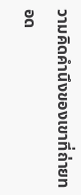วามคิดคำนึงของเขาที่ถ่ายทอด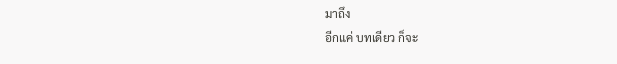มาถึง
อีกแค่ บทเดียว ก็จะ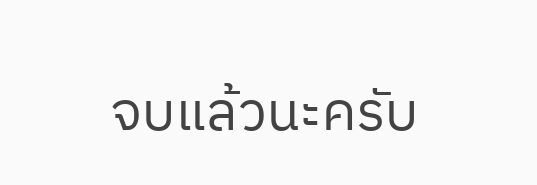จบแล้วนะครับ